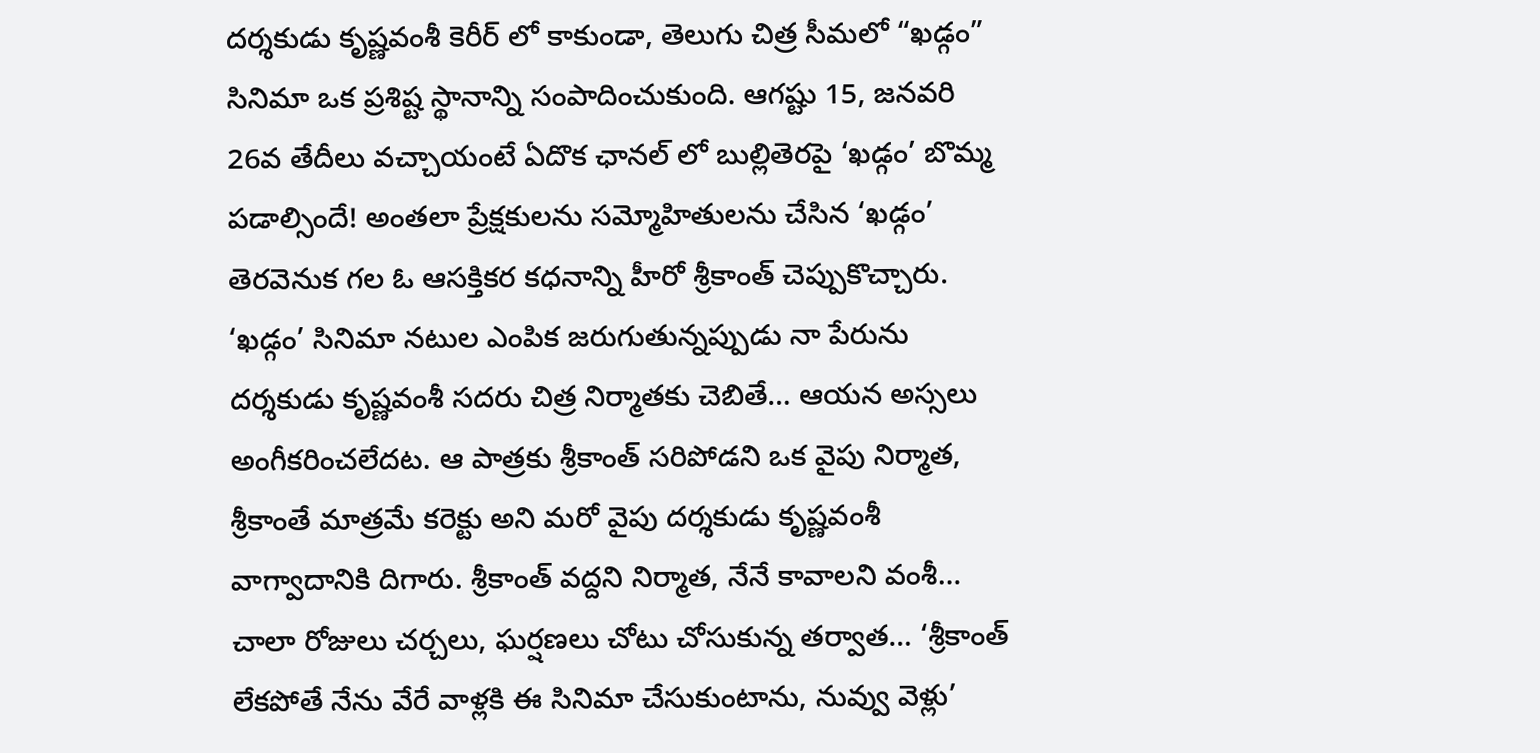దర్శకుడు కృష్ణవంశీ కెరీర్ లో కాకుండా, తెలుగు చిత్ర సీమలో “ఖడ్గం” సినిమా ఒక ప్రశిష్ట స్థానాన్ని సంపాదించుకుంది. ఆగష్టు 15, జనవరి 26వ తేదీలు వచ్చాయంటే ఏదొక ఛానల్ లో బుల్లితెరపై ‘ఖడ్గం’ బొమ్మ పడాల్సిందే! అంతలా ప్రేక్షకులను సమ్మోహితులను చేసిన ‘ఖడ్గం’ తెరవెనుక గల ఓ ఆసక్తికర కధనాన్ని హీరో శ్రీకాంత్ చెప్పుకొచ్చారు.
‘ఖడ్గం’ సినిమా నటుల ఎంపిక జరుగుతున్నప్పుడు నా పేరును దర్శకుడు కృష్ణవంశీ సదరు చిత్ర నిర్మాతకు చెబితే… ఆయన అస్సలు అంగీకరించలేదట. ఆ పాత్రకు శ్రీకాంత్ సరిపోడని ఒక వైపు నిర్మాత, శ్రీకాంతే మాత్రమే కరెక్టు అని మరో వైపు దర్శకుడు కృష్ణవంశీ వాగ్వాదానికి దిగారు. శ్రీకాంత్ వద్దని నిర్మాత, నేనే కావాలని వంశీ… చాలా రోజులు చర్చలు, ఘర్షణలు చోటు చోసుకున్న తర్వాత… ‘శ్రీకాంత్ లేకపోతే నేను వేరే వాళ్లకి ఈ సినిమా చేసుకుంటాను, నువ్వు వెళ్లు’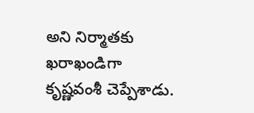అని నిర్మాతకు ఖరాఖండిగా కృష్ణవంశీ చెప్పేశాడు.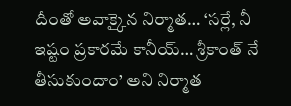దీంతో అవాక్కైన నిర్మాత… ‘సర్లే, నీ ఇష్టం ప్రకారమే కానీయ్… శ్రీకాంత్ నే తీసుకుందాం’ అని నిర్మాత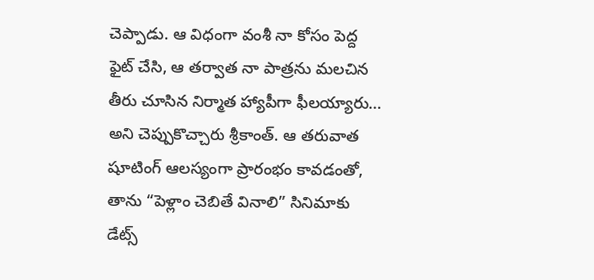చెప్పాడు. ఆ విధంగా వంశీ నా కోసం పెద్ద ఫైట్ చేసి, ఆ తర్వాత నా పాత్రను మలచిన తీరు చూసిన నిర్మాత హ్యాపీగా ఫీలయ్యారు… అని చెప్పుకొచ్చారు శ్రీకాంత్. ఆ తరువాత షూటింగ్ ఆలస్యంగా ప్రారంభం కావడంతో, తాను “పెళ్లాం చెబితే వినాలి” సినిమాకు డేట్స్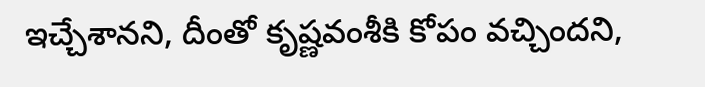ఇచ్చేశానని, దీంతో కృష్ణవంశీకి కోపం వచ్చిందని,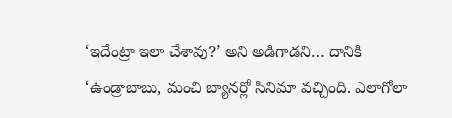‘ఇదేంట్రా ఇలా చేశావు?’ అని అడిగాడని… దానికి ‘ఉండ్రాబాబు, మంచి బ్యానర్లో సినిమా వచ్చింది. ఎలాగోలా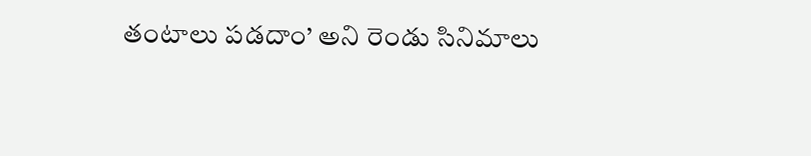తంటాలు పడదాం’ అని రెండు సినిమాలు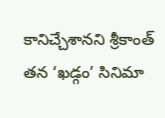కానిచ్చేశానని శ్రీకాంత్ తన ‘ఖడ్గం’ సినిమా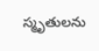స్మృతులను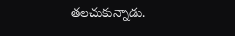తలచుకున్నాడు.